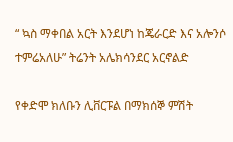“ ኳስ ማቀበል አርት እንደሆነ ከጄራርድ እና አሎንሶ ተምሬአለሁ” ትሬንት አሌክሳንደር አርኖልድ

የቀድሞ ክለቡን ሊቨርፑል በማክሰኞ ምሽት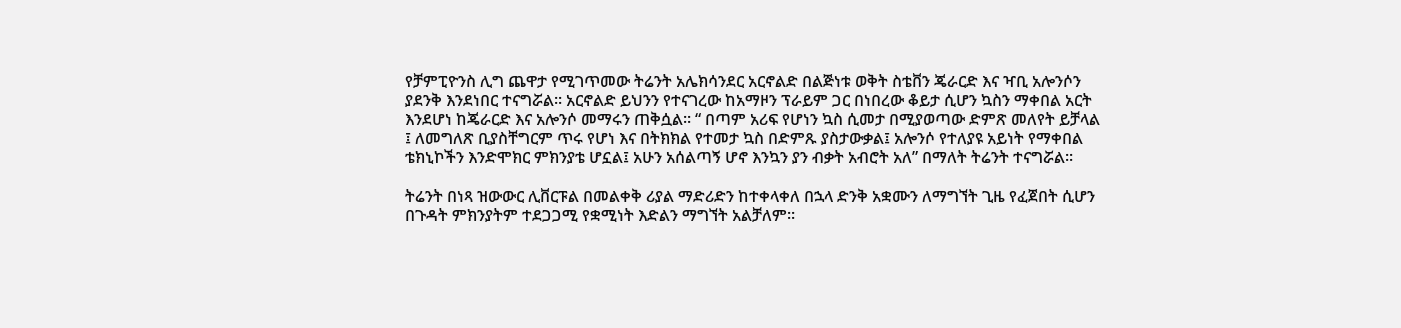የቻምፒዮንስ ሊግ ጨዋታ የሚገጥመው ትሬንት አሌክሳንደር አርኖልድ በልጅነቱ ወቅት ስቴቨን ጄራርድ እና ዣቢ አሎንሶን ያደንቅ እንደነበር ተናግሯል፡፡ አርኖልድ ይህንን የተናገረው ከአማዞን ፕራይም ጋር በነበረው ቆይታ ሲሆን ኳስን ማቀበል አርት እንደሆነ ከጄራርድ እና አሎንሶ መማሩን ጠቅሷል፡፡ “ በጣም አሪፍ የሆነን ኳስ ሲመታ በሚያወጣው ድምጽ መለየት ይቻላል ፤ ለመግለጽ ቢያስቸግርም ጥሩ የሆነ እና በትክክል የተመታ ኳስ በድምጹ ያስታውቃል፤ አሎንሶ የተለያዩ አይነት የማቀበል ቴክኒኮችን እንድሞክር ምክንያቴ ሆኗል፤ አሁን አሰልጣኝ ሆኖ እንኳን ያን ብቃት አብሮት አለ” በማለት ትሬንት ተናግሯል፡፡

ትሬንት በነጻ ዝውውር ሊቨርፑል በመልቀቅ ሪያል ማድሪድን ከተቀላቀለ በኋላ ድንቅ አቋሙን ለማግኘት ጊዜ የፈጀበት ሲሆን በጉዳት ምክንያትም ተደጋጋሚ የቋሚነት እድልን ማግኘት አልቻለም፡፡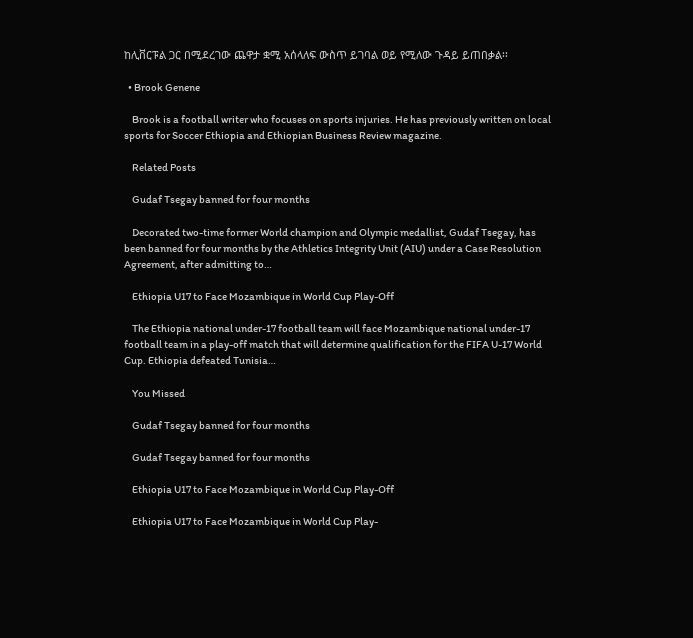ከሊቨርፑል ጋር በሚደረገው ጨዋታ ቋሚ አሰላለፍ ውስጥ ይገባል ወይ የሚለው ጉዳይ ይጠበቃል፡፡

  • Brook Genene

    Brook is a football writer who focuses on sports injuries. He has previously written on local sports for Soccer Ethiopia and Ethiopian Business Review magazine.

    Related Posts

    Gudaf Tsegay banned for four months

    Decorated two-time former World champion and Olympic medallist, Gudaf Tsegay, has been banned for four months by the Athletics Integrity Unit (AIU) under a Case Resolution Agreement, after admitting to…

    Ethiopia U17 to Face Mozambique in World Cup Play-Off

    The Ethiopia national under-17 football team will face Mozambique national under-17 football team in a play-off match that will determine qualification for the FIFA U-17 World Cup. Ethiopia defeated Tunisia…

    You Missed

    Gudaf Tsegay banned for four months

    Gudaf Tsegay banned for four months

    Ethiopia U17 to Face Mozambique in World Cup Play-Off

    Ethiopia U17 to Face Mozambique in World Cup Play-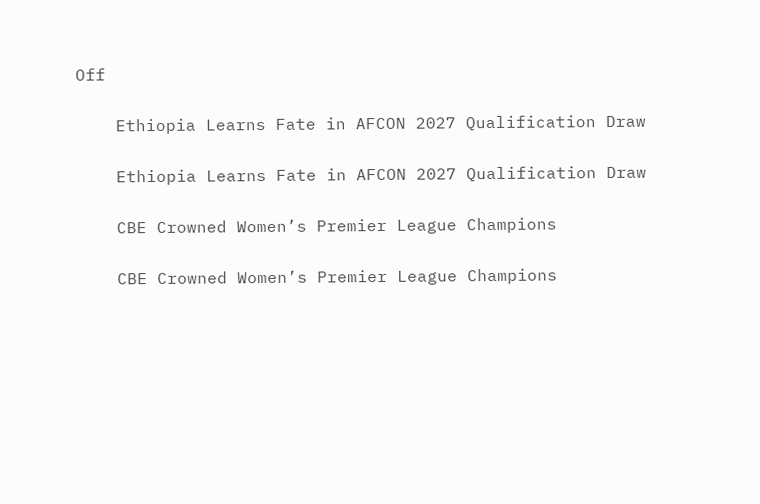Off

    Ethiopia Learns Fate in AFCON 2027 Qualification Draw

    Ethiopia Learns Fate in AFCON 2027 Qualification Draw

    CBE Crowned Women’s Premier League Champions

    CBE Crowned Women’s Premier League Champions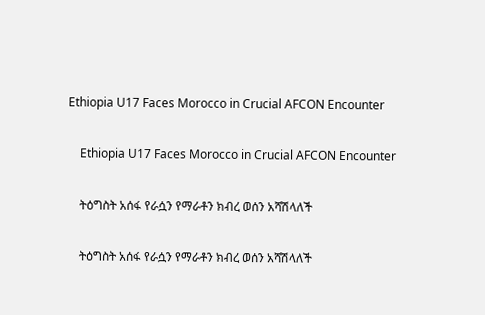Ethiopia U17 Faces Morocco in Crucial AFCON Encounter

    Ethiopia U17 Faces Morocco in Crucial AFCON Encounter

    ትዕግስት አሰፋ የራሷን የማራቶን ክብረ ወሰን አሻሽላለች

    ትዕግስት አሰፋ የራሷን የማራቶን ክብረ ወሰን አሻሽላለች